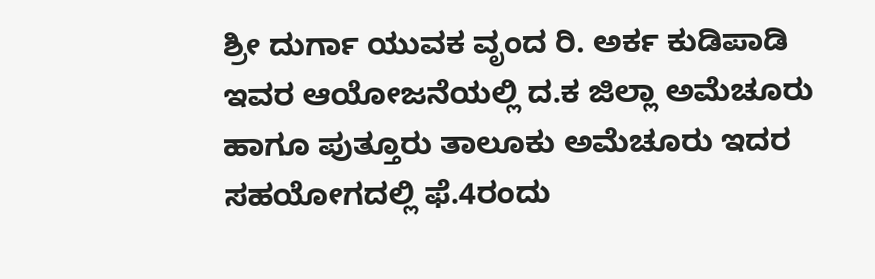ಶ್ರೀ ದುರ್ಗಾ ಯುವಕ ವೃಂದ ರಿ. ಅರ್ಕ ಕುಡಿಪಾಡಿ ಇವರ ಆಯೋಜನೆಯಲ್ಲಿ ದ.ಕ ಜಿಲ್ಲಾ ಅಮೆಚೂರು ಹಾಗೂ ಪುತ್ತೂರು ತಾಲೂಕು ಅಮೆಚೂರು ಇದರ ಸಹಯೋಗದಲ್ಲಿ ಫೆ.4ರಂದು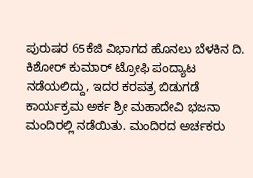ಪುರುಷರ 65ಕೆಜಿ ವಿಭಾಗದ ಹೊನಲು ಬೆಳಕಿನ ದಿ. ಕಿಶೋರ್ ಕುಮಾರ್ ಟ್ರೋಫಿ ಪಂದ್ಯಾಟ ನಡೆಯಲಿದ್ದು, ಇದರ ಕರಪತ್ರ ಬಿಡುಗಡೆ ಕಾರ್ಯಕ್ರಮ ಅರ್ಕ ಶ್ರೀ ಮಹಾದೇವಿ ಭಜನಾ ಮಂದಿರಲ್ಲಿ ನಡೆಯಿತು. ಮಂದಿರದ ಅರ್ಚಕರು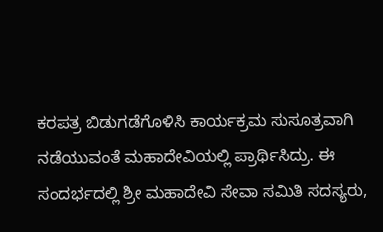ಕರಪತ್ರ ಬಿಡುಗಡೆಗೊಳಿಸಿ ಕಾರ್ಯಕ್ರಮ ಸುಸೂತ್ರವಾಗಿ ನಡೆಯುವಂತೆ ಮಹಾದೇವಿಯಲ್ಲಿ ಪ್ರಾರ್ಥಿಸಿದ್ರು. ಈ ಸಂದರ್ಭದಲ್ಲಿ ಶ್ರೀ ಮಹಾದೇವಿ ಸೇವಾ ಸಮಿತಿ ಸದಸ್ಯರು,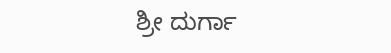ಶ್ರೀ ದುರ್ಗಾ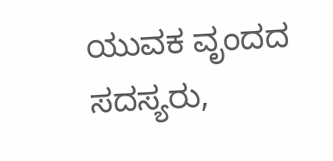ಯುವಕ ವೃಂದದ ಸದಸ್ಯರು,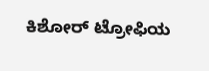ಕಿಶೋರ್ ಟ್ರೋಫಿಯ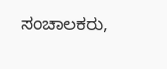ಸಂಚಾಲಕರು,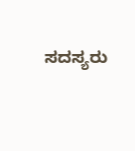ಸದಸ್ಯರು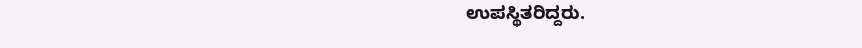ಉಪಸ್ಥಿತರಿದ್ದರು.